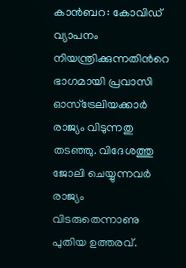കാന്‍ബറ: കോവിഡ് വ്യാപനം നിയന്ത്രിക്കുന്നതിന്‍റെ ഭാഗമായി പ്രവാസി ഓസ്ട്രേലിയക്കാര്‍ രാജ്യം വിടുന്നതു തടഞ്ഞു. വിദേശത്തു ജോലി ചെയ്യുന്നവര്‍ രാജ്യം വിടരുതെന്നാണു പുതിയ ഉത്തരവ്.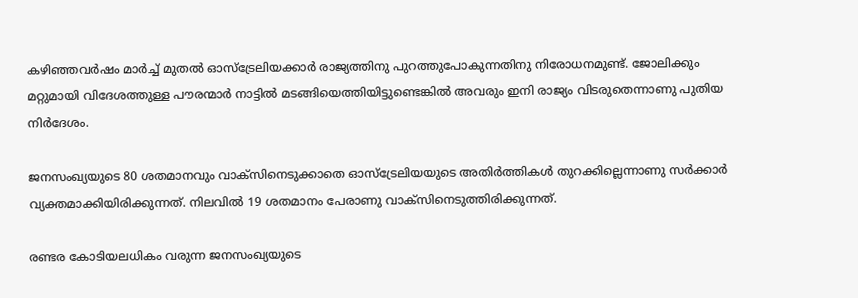കഴിഞ്ഞവര്‍ഷം മാര്‍ച്ച്‌ മുതല്‍ ഓസ്ട്രേലിയക്കാര്‍ രാജ്യത്തിനു പുറത്തുപോകുന്നതിനു നിരോധനമുണ്ട്. ജോലിക്കും മറ്റുമായി വിദേശത്തുള്ള പൗരന്മാര്‍ നാട്ടില്‍ മടങ്ങിയെത്തിയിട്ടുണ്ടെങ്കില്‍ അവരും ഇനി രാജ്യം വിടരുതെന്നാണു പുതിയ നിര്‍ദേശം.

ജനസംഖ്യയുടെ 80 ശതമാനവും വാക്സിനെടുക്കാതെ ഓസ്ട്രേലിയയുടെ അതിര്‍ത്തികള്‍ തുറക്കില്ലെന്നാണു സര്‍ക്കാര്‍ വ്യക്തമാക്കിയിരിക്കുന്നത്. നിലവില്‍ 19 ശതമാനം പേരാണു വാക്സിനെടുത്തിരിക്കുന്നത്.

രണ്ടര കോടിയലധികം വരുന്ന ജനസംഖ്യയുടെ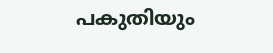പകുതിയും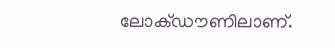ലോക്ഡൗണിലാണ്.